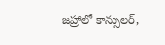జహ్రాలో కాన్సులర్,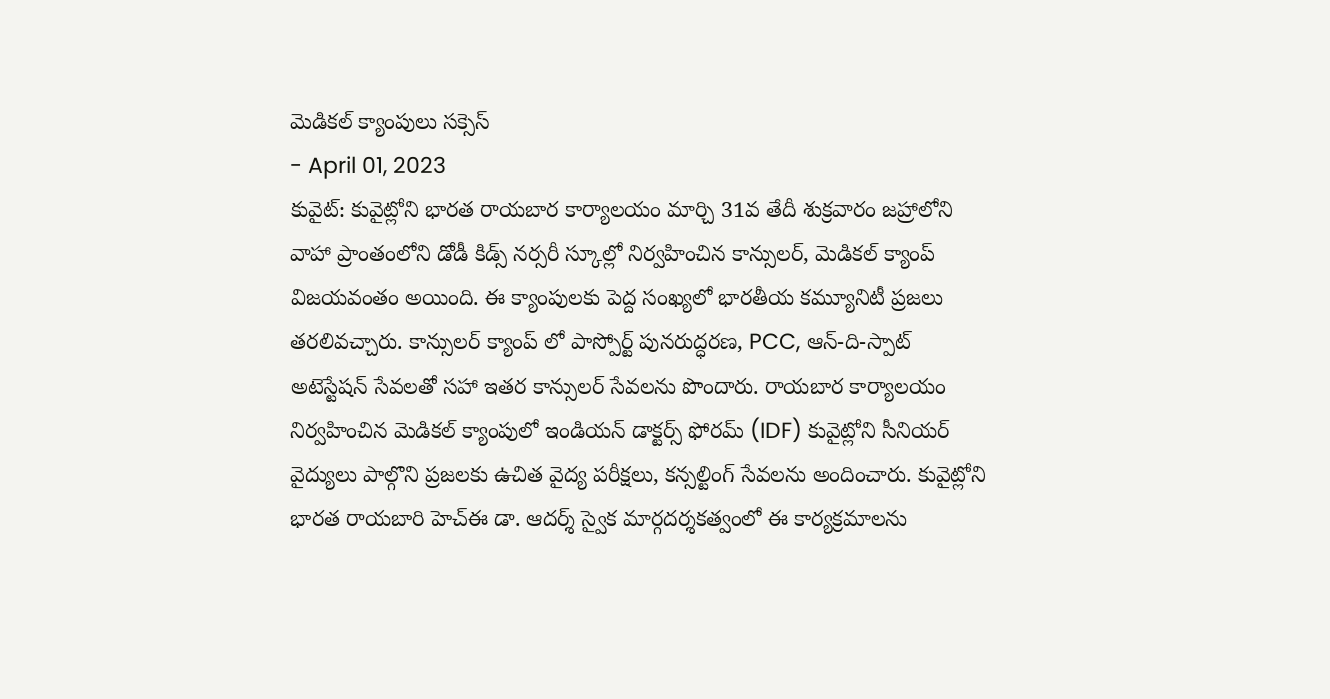మెడికల్ క్యాంపులు సక్సెస్
- April 01, 2023
కువైట్: కువైట్లోని భారత రాయబార కార్యాలయం మార్చి 31వ తేదీ శుక్రవారం జహ్రాలోని వాహా ప్రాంతంలోని డోడీ కిడ్స్ నర్సరీ స్కూల్లో నిర్వహించిన కాన్సులర్, మెడికల్ క్యాంప్ విజయవంతం అయింది. ఈ క్యాంపులకు పెద్ద సంఖ్యలో భారతీయ కమ్యూనిటీ ప్రజలు తరలివచ్చారు. కాన్సులర్ క్యాంప్ లో పాస్పోర్ట్ పునరుద్ధరణ, PCC, ఆన్-ది-స్పాట్ అటెస్టేషన్ సేవలతో సహా ఇతర కాన్సులర్ సేవలను పొందారు. రాయబార కార్యాలయం నిర్వహించిన మెడికల్ క్యాంపులో ఇండియన్ డాక్టర్స్ ఫోరమ్ (IDF) కువైట్లోని సీనియర్ వైద్యులు పాల్గొని ప్రజలకు ఉచిత వైద్య పరీక్షలు, కన్సల్టింగ్ సేవలను అందించారు. కువైట్లోని భారత రాయబారి హెచ్ఈ డా. ఆదర్శ్ స్వైక మార్గదర్శకత్వంలో ఈ కార్యక్రమాలను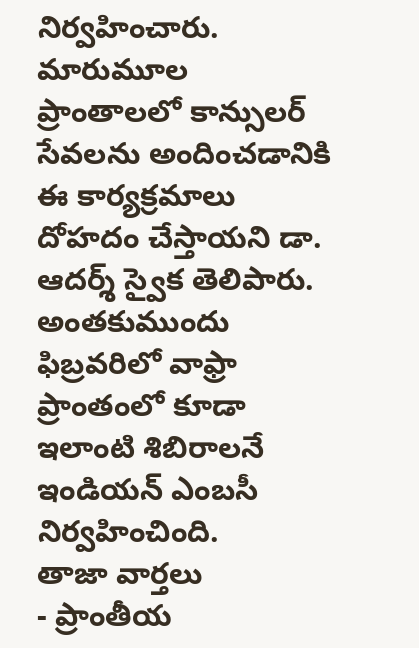నిర్వహించారు. మారుమూల ప్రాంతాలలో కాన్సులర్ సేవలను అందించడానికి ఈ కార్యక్రమాలు దోహదం చేస్తాయని డా. ఆదర్శ్ స్వైక తెలిపారు. అంతకుముందు ఫిబ్రవరిలో వాఫ్రా ప్రాంతంలో కూడా ఇలాంటి శిబిరాలనే ఇండియన్ ఎంబసీ నిర్వహించింది.
తాజా వార్తలు
- ప్రాంతీయ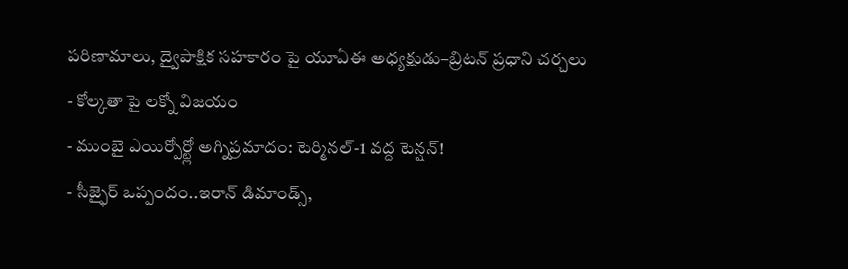పరిణామాలు, ద్వైపాక్షిక సహకారం పై యూఏఈ అధ్యక్షుడు–బ్రిటన్ ప్రధాని చర్చలు
- కోల్కతా పై లక్నో విజయం
- ముంబై ఎయిర్పోర్ట్లో అగ్నిప్రమాదం: టెర్మినల్-1 వద్ద టెన్షన్!
- సీజ్ఫైర్ ఒప్పందం..ఇరాన్ డిమాండ్స్,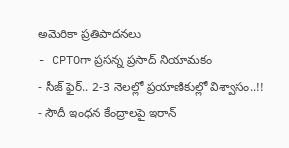అమెరికా ప్రతిపాదనలు
- CPTOగా ప్రసన్న ప్రసాద్ నియామకం
- సీజ్ ఫైర్.. 2-3 నెలల్లో ప్రయాణికుల్లో విశ్వాసం..!!
- సౌదీ ఇంధన కేంద్రాలపై ఇరాన్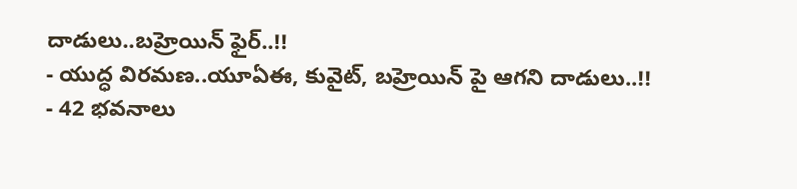దాడులు..బహ్రెయిన్ ఫైర్..!!
- యుద్ధ విరమణ..యూఏఈ, కువైట్, బహ్రెయిన్ పై ఆగని దాడులు..!!
- 42 భవనాలు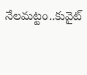నేలమట్టం..కువైట్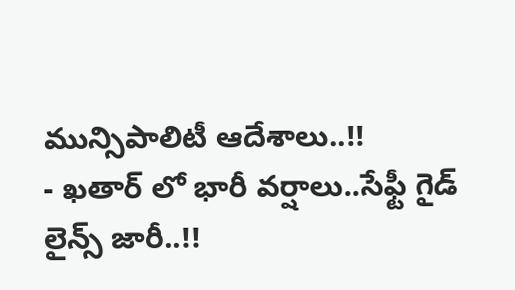మున్సిపాలిటీ ఆదేశాలు..!!
- ఖతార్ లో భారీ వర్షాలు..సేఫ్టీ గైడ్ లైన్స్ జారీ..!!